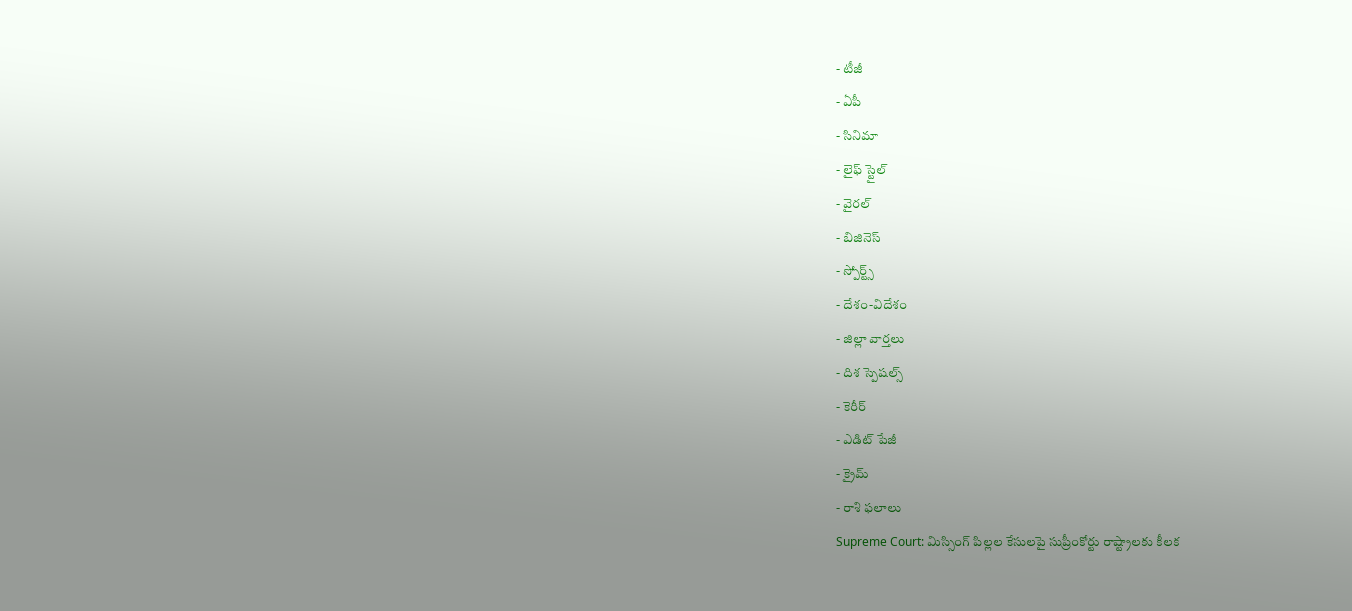- టీజీ
- ఏపీ
- సినిమా
- లైఫ్ స్టైల్
- వైరల్
- బిజినెస్
- స్పోర్ట్స్
- దేశం-విదేశం
- జిల్లా వార్తలు
- దిశ స్పెషల్స్
- కెరీర్
- ఎడిట్ పేజీ
- క్రైమ్
- రాశి ఫలాలు
Supreme Court: మిస్సింగ్ పిల్లల కేసులపై సుప్రీంకోర్టు రాష్ట్రాలకు కీలక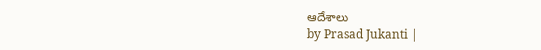ఆదేశాలు
by Prasad Jukanti |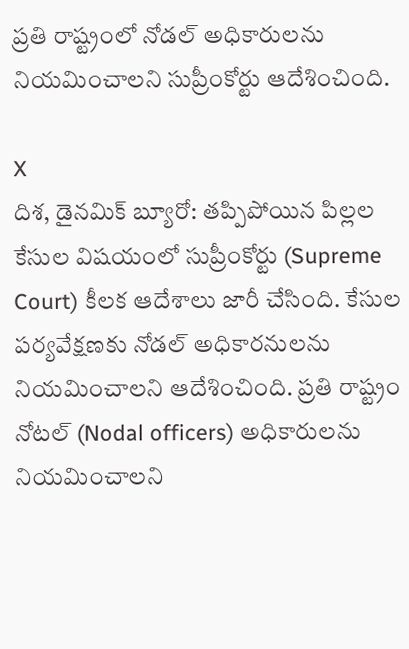ప్రతి రాష్ట్రంలో నోడల్ అధికారులను నియమించాలని సుప్రీంకోర్టు ఆదేశించింది.

X
దిశ, డైనమిక్ బ్యూరో: తప్పిపోయిన పిల్లల కేసుల విషయంలో సుప్రీంకోర్టు (Supreme Court) కీలక ఆదేశాలు జారీ చేసింది. కేసుల పర్యవేక్షణకు నోడల్ అధికారనులను నియమించాలని ఆదేశించింది. ప్రతి రాష్ట్రం నోటల్ (Nodal officers) అధికారులను నియమించాలని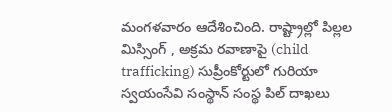మంగళవారం ఆదేశించింది. రాష్ట్రాల్లో పిల్లల మిస్సింగ్ , అక్రమ రవాణాపై (child trafficking) సుప్రీంకోర్టులో గురియా స్వయంసేవి సంస్థాన్ సంస్థ పిల్ దాఖలు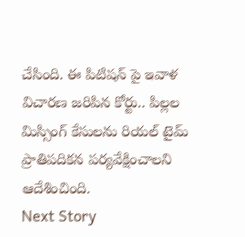చేసింది. ఈ పిటిషన్ పై ఇవాళ విచారణ జరిపిన కోర్టు.. పిల్లల మిస్సింగ్ కేసులను రియల్ టైమ్ ప్రాతిపదికన పర్యవేక్షించాలని ఆదేశించింది.
Next Story